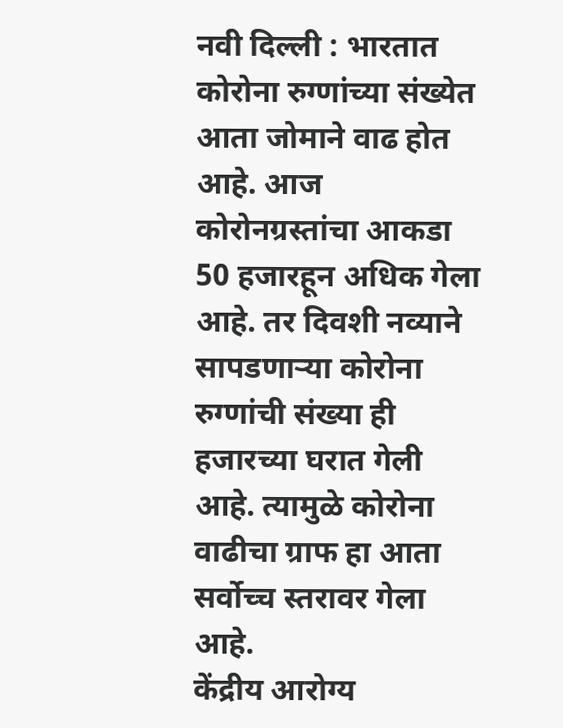नवी दिल्ली : भारतात कोरोना रुग्णांच्या संख्येत आता जोमाने वाढ होत आहे. आज कोरोनग्रस्तांचा आकडा 50 हजारहून अधिक गेला आहे. तर दिवशी नव्याने सापडणाऱ्या कोरोना रुग्णांची संख्या ही हजारच्या घरात गेली आहे. त्यामुळे कोरोना वाढीचा ग्राफ हा आता सर्वोच्च स्तरावर गेला आहे.
केंद्रीय आरोग्य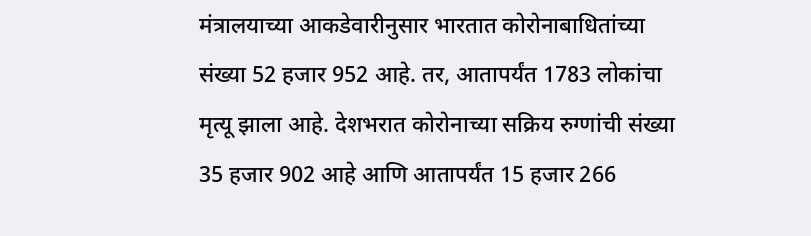मंत्रालयाच्या आकडेवारीनुसार भारतात कोरोनाबाधितांच्या संख्या 52 हजार 952 आहे. तर, आतापर्यंत 1783 लोकांचा मृत्यू झाला आहे. देशभरात कोरोनाच्या सक्रिय रुग्णांची संख्या 35 हजार 902 आहे आणि आतापर्यंत 15 हजार 266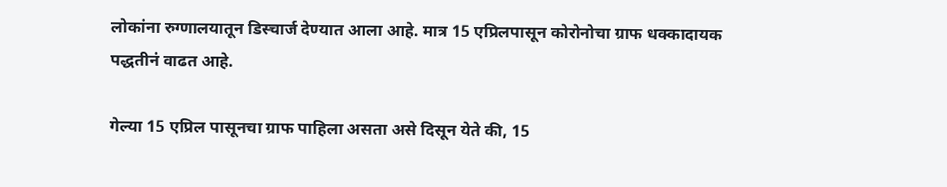लोकांना रुग्णालयातून डिस्चार्ज देण्यात आला आहे. मात्र 15 एप्रिलपासून कोरोनोचा ग्राफ धक्कादायक पद्धतीनं वाढत आहे.

गेल्या 15 एप्रिल पासूनचा ग्राफ पाहिला असता असे दिसून येते की, 15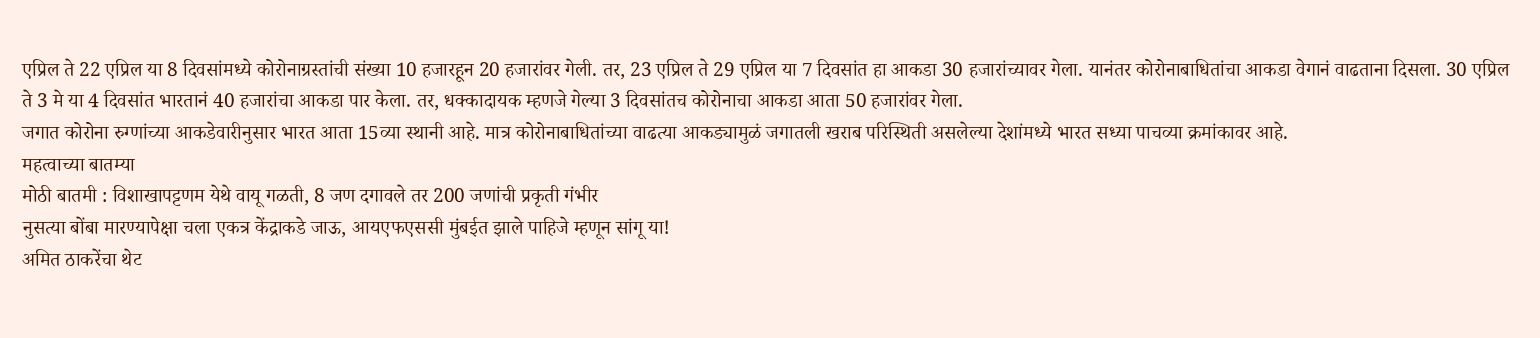एप्रिल ते 22 एप्रिल या 8 दिवसांमध्ये कोरोनाग्रस्तांची संख्या 10 हजारहून 20 हजारांवर गेली. तर, 23 एप्रिल ते 29 एप्रिल या 7 दिवसांत हा आकडा 30 हजारांच्यावर गेला. यानंतर कोरोनाबाधितांचा आकडा वेगानं वाढताना दिसला. 30 एप्रिल ते 3 मे या 4 दिवसांत भारतानं 40 हजारांचा आकडा पार केला. तर, धक्कादायक म्हणजे गेल्या 3 दिवसांतच कोरोनाचा आकडा आता 50 हजारांवर गेला.
जगात कोरोना रुग्णांच्या आकडेवारीनुसार भारत आता 15व्या स्थानी आहे. मात्र कोरोनाबाधितांच्या वाढत्या आकड्यामुळं जगातली खराब परिस्थिती असलेल्या देशांमध्ये भारत सध्या पाचव्या क्रमांकावर आहे.
महत्वाच्या बातम्या
मोठी बातमी : विशाखापट्टणम येथे वायू गळती, 8 जण दगावले तर 200 जणांची प्रकृती गंभीर
नुसत्या बोंबा मारण्यापेक्षा चला एकत्र केंद्राकडे जाऊ, आयएफएससी मुंबईत झाले पाहिजे म्हणून सांगू या!
अमित ठाकरेंचा थेट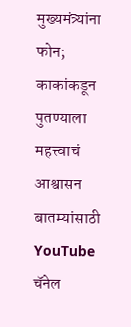मुख्यमंत्र्यांना फोन; काकांकडून पुतण्याला महत्त्वाचं आश्वासन
बातम्यांसाठी YouTube चॅनेल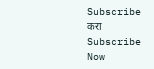Subscribe करा
Subscribe Now